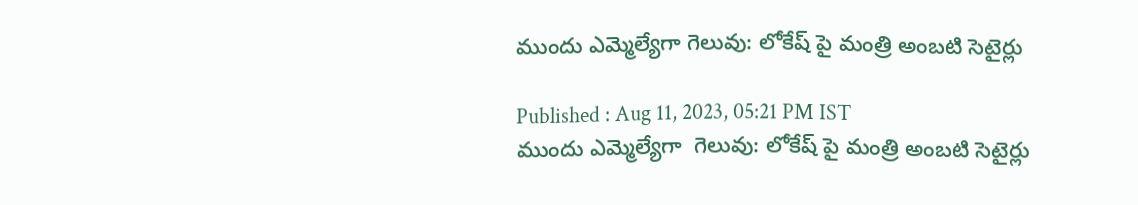ముందు ఎమ్మెల్యేగా గెలువు: లోకేష్ పై మంత్రి అంబటి సెటైర్లు

Published : Aug 11, 2023, 05:21 PM IST
ముందు ఎమ్మెల్యేగా  గెలువు: లోకేష్ పై మంత్రి అంబటి సెటైర్లు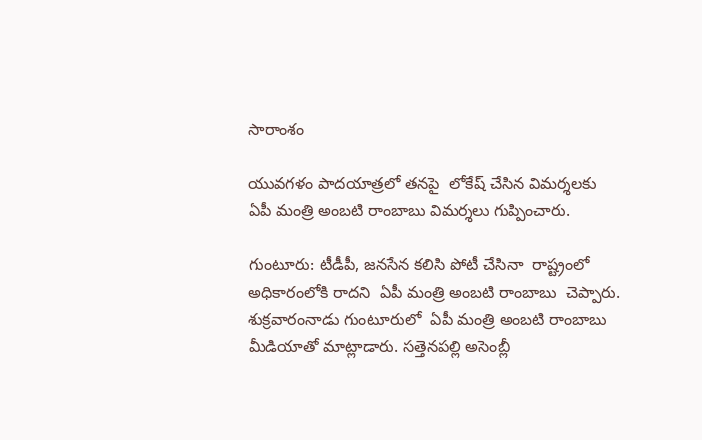సారాంశం

యువగళం పాదయాత్రలో తనపై  లోకేష్ చేసిన విమర్శలకు  ఏపీ మంత్రి అంబటి రాంబాబు విమర్శలు గుప్పించారు.

గుంటూరు: టీడీపీ, జనసేన కలిసి పోటీ చేసినా  రాష్ట్రంలో అధికారంలోకి రాదని  ఏపీ మంత్రి అంబటి రాంబాబు  చెప్పారు.  శుక్రవారంనాడు గుంటూరులో  ఏపీ మంత్రి అంబటి రాంబాబు మీడియాతో మాట్లాడారు. సత్తెనపల్లి అసెంబ్లీ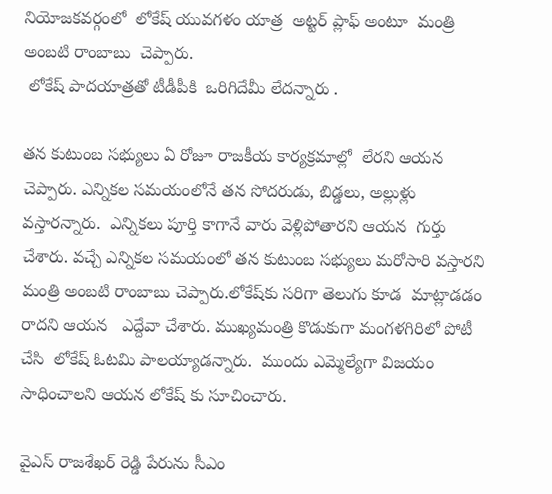నియోజకవర్గంలో  లోకేష్ యువగళం యాత్ర  అట్టర్ ప్లాఫ్ అంటూ  మంత్రి  అంబటి రాంబాబు  చెప్పారు.
 లోకేష్ పాదయాత్రతో టీడీపీకి  ఒరిగిదేమీ లేదన్నారు .

తన కుటుంబ సభ్యులు ఏ రోజూ రాజకీయ కార్యక్రమాల్లో  లేరని ఆయన  చెప్పారు. ఎన్నికల సమయంలోనే తన సోదరుడు, బిడ్డలు, అల్లుళ్లు  వస్తారన్నారు.  ఎన్నికలు పూర్తి కాగానే వారు వెళ్లిపోతారని ఆయన  గుర్తు చేశారు. వచ్చే ఎన్నికల సమయంలో తన కుటుంబ సభ్యులు మరోసారి వస్తారని  మంత్రి అంబటి రాంబాబు చెప్పారు.లోకేష్‌కు సరిగా తెలుగు కూడ  మాట్లాడడం రాదని ఆయన   ఎద్దేవా చేశారు. ముఖ్యమంత్రి కొడుకుగా మంగళగిరిలో పోటీ చేసి  లోకేష్ ఓటమి పాలయ్యాడన్నారు.  ముందు ఎమ్మెల్యేగా విజయం సాధించాలని ఆయన లోకేష్ కు సూచించారు.

వైఎస్ రాజశేఖర్ రెడ్డి పేరును సీఎం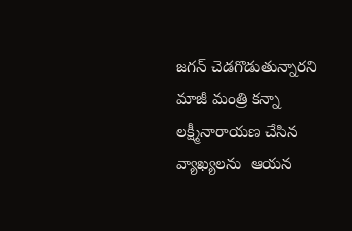జగన్ చెడగొడుతున్నారని  మాజీ మంత్రి కన్నా లక్ష్మీనారాయణ చేసిన వ్యాఖ్యలను  ఆయన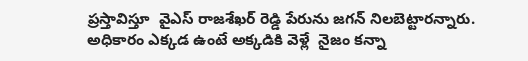ప్రస్తావిస్తూ  వైఎస్ రాజశేఖర్ రెడ్డి పేరును జగన్ నిలబెట్టారన్నారు. అధికారం ఎక్కడ ఉంటే అక్కడికి వెళ్లే  నైజం కన్నా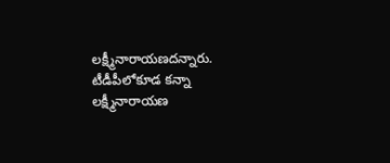లక్ష్మీనారాయణదన్నారు.  టీడీపీలోకూడ కన్నా లక్ష్మీనారాయణ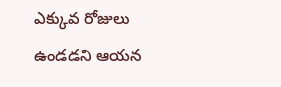ఎక్కువ రోజులు ఉండడని ఆయన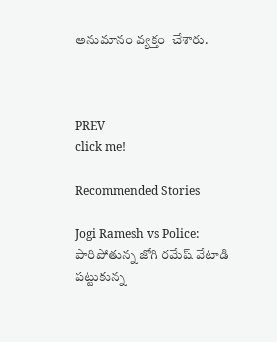అనుమానం వ్యక్తం  చేశారు.



PREV
click me!

Recommended Stories

Jogi Ramesh vs Police: పారిపోతున్న జోగి రమేష్ వేటాడి పట్టుకున్న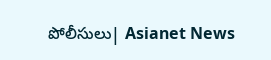పోలీసులు| Asianet News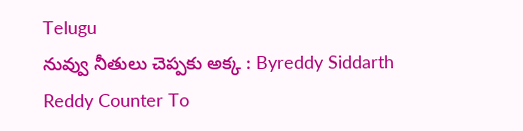Telugu
నువ్వు నీతులు చెప్పకు అక్క : Byreddy Siddarth Reddy Counter To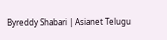Byreddy Shabari | Asianet Telugu